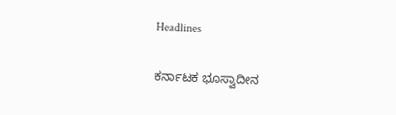Headlines

ಕರ್ನಾಟಕ ಭೂಸ್ವಾದೀನ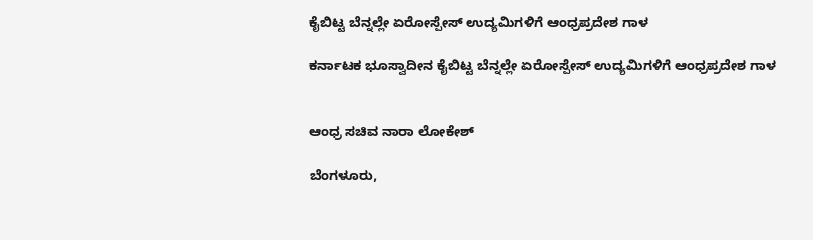ಕೈಬಿಟ್ಟ ಬೆನ್ನಲ್ಲೇ ಏರೋಸ್ಪೇಸ್ ಉದ್ಯಮಿಗಳಿಗೆ ಆಂಧ್ರಪ್ರದೇಶ ಗಾಳ

ಕರ್ನಾಟಕ ಭೂಸ್ವಾದೀನ ಕೈಬಿಟ್ಟ ಬೆನ್ನಲ್ಲೇ ಏರೋಸ್ಪೇಸ್ ಉದ್ಯಮಿಗಳಿಗೆ ಆಂಧ್ರಪ್ರದೇಶ ಗಾಳ


ಆಂಧ್ರ ಸಚಿವ ನಾರಾ ಲೋಕೇಶ್

ಬೆಂಗಳೂರು,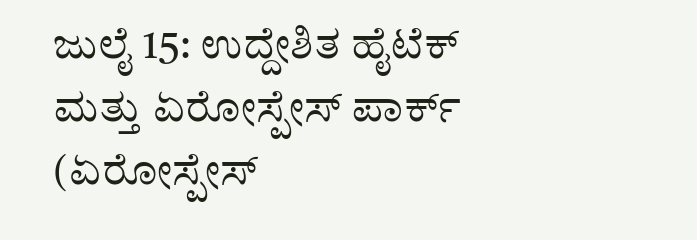ಜುಲೈ 15: ಉದ್ದೇಶಿತ ಹೈಟೆಕ್ ಮತ್ತು ಏರೋಸ್ಪೇಸ್ ಪಾರ್ಕ್ (ಏರೋಸ್ಪೇಸ್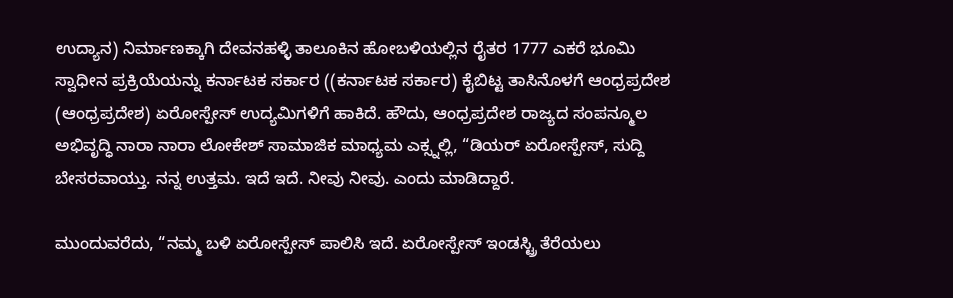ಉದ್ಯಾನ) ನಿರ್ಮಾಣಕ್ಕಾಗಿ ದೇವನಹಳ್ಳಿ ತಾಲೂಕಿನ ಹೋಬಳಿಯಲ್ಲಿನ ರೈತರ 1777 ಎಕರೆ ಭೂಮಿ ಸ್ವಾಧೀನ ಪ್ರಕ್ರಿಯೆಯನ್ನು ಕರ್ನಾಟಕ ಸರ್ಕಾರ ((ಕರ್ನಾಟಕ ಸರ್ಕಾರ) ಕೈಬಿಟ್ಟ ತಾಸಿನೊಳಗೆ ಆಂಧ್ರಪ್ರದೇಶ (ಆಂಧ್ರಪ್ರದೇಶ) ಏರೋಸ್ಪೇಸ್ ಉದ್ಯಮಿಗಳಿಗೆ ಹಾಕಿದೆ. ಹೌದು, ಆಂಧ್ರಪ್ರದೇಶ ರಾಜ್ಯದ ಸಂಪನ್ಮೂಲ ಅಭಿವೃದ್ಧಿ ನಾರಾ ನಾರಾ ಲೋಕೇಶ್ ಸಾಮಾಜಿಕ ಮಾಧ್ಯಮ ಎಕ್ಸ್ನಲ್ಲಿ, “ಡಿಯರ್ ಏರೋಸ್ಪೇಸ್, ಸುದ್ದಿ ಬೇಸರವಾಯ್ತು. ನನ್ನ ಉತ್ತಮ. ಇದೆ ಇದೆ. ನೀವು ನೀವು. ಎಂದು ಮಾಡಿದ್ದಾರೆ.

ಮುಂದುವರೆದು, “ನಮ್ಮ ಬಳಿ ಏರೋಸ್ಪೇಸ್ ಪಾಲಿಸಿ ಇದೆ. ಏರೋಸ್ಪೇಸ್ ಇಂಡಸ್ಟ್ರಿ ತೆರೆಯಲು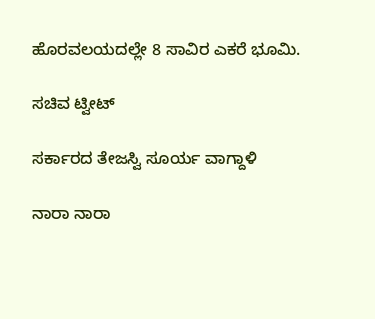ಹೊರವಲಯದಲ್ಲೇ 8 ಸಾವಿರ ಎಕರೆ ಭೂಮಿ.

ಸಚಿವ ಟ್ವೀಟ್

ಸರ್ಕಾರದ ತೇಜಸ್ವಿ ಸೂರ್ಯ ವಾಗ್ದಾಳಿ

ನಾರಾ ನಾರಾ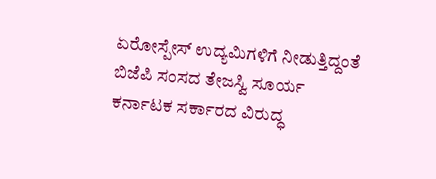ಏರೋಸ್ಪೇಸ್ ಉದ್ಯಮಿಗಳಿಗೆ ನೀಡುತ್ತಿದ್ದಂತೆ ಬಿಜೆಪಿ ಸಂಸದ ತೇಜಸ್ವಿ ಸೂರ್ಯ ಕರ್ನಾಟಕ ಸರ್ಕಾರದ ವಿರುದ್ಧ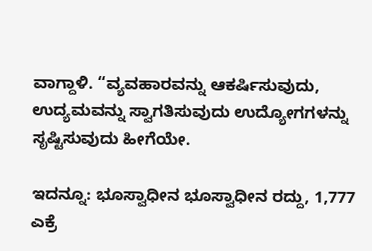ವಾಗ್ದಾಳಿ. “ವ್ಯವಹಾರವನ್ನು ಆಕರ್ಷಿಸುವುದು, ಉದ್ಯಮವನ್ನು ಸ್ವಾಗತಿಸುವುದು ಉದ್ಯೋಗಗಳನ್ನು ಸೃಷ್ಟಿಸುವುದು ಹೀಗೆಯೇ.

ಇದನ್ನೂ: ಭೂಸ್ವಾಧೀನ ಭೂಸ್ವಾಧೀನ ರದ್ದು, 1,777 ಎಕ್ರೆ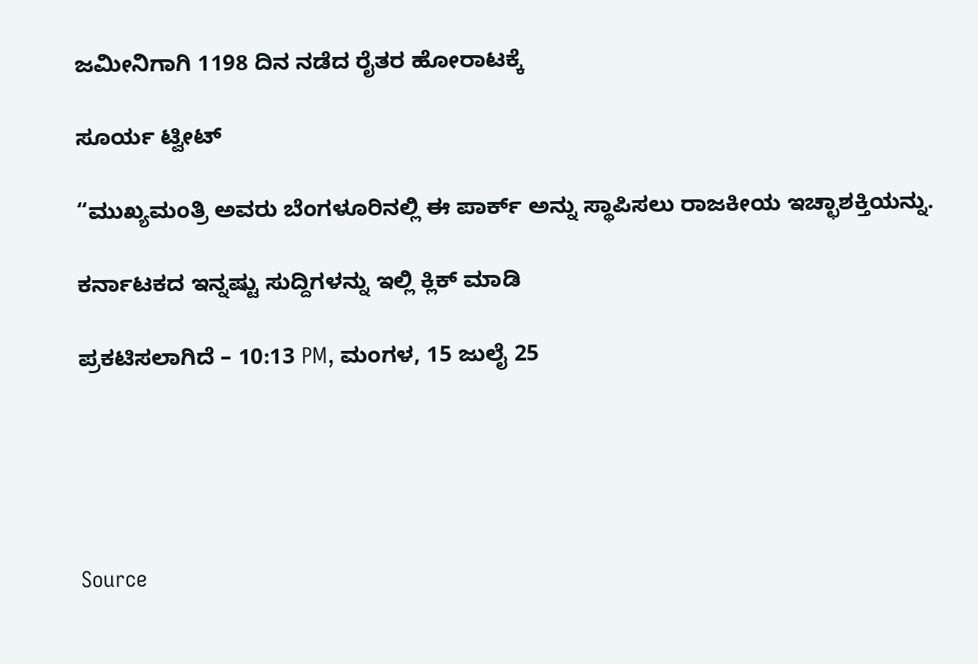ಜಮೀನಿಗಾಗಿ 1198 ದಿನ ನಡೆದ ರೈತರ ಹೋರಾಟಕ್ಕೆ

ಸೂರ್ಯ ಟ್ವೀಟ್

“ಮುಖ್ಯಮಂತ್ರಿ ಅವರು ಬೆಂಗಳೂರಿನಲ್ಲಿ ಈ ಪಾರ್ಕ್ ಅನ್ನು ಸ್ಥಾಪಿಸಲು ರಾಜಕೀಯ ಇಚ್ಛಾಶಕ್ತಿಯನ್ನು.

ಕರ್ನಾಟಕದ ಇನ್ನಷ್ಟು ಸುದ್ದಿಗಳನ್ನು ಇಲ್ಲಿ ಕ್ಲಿಕ್ ಮಾಡಿ

ಪ್ರಕಟಿಸಲಾಗಿದೆ – 10:13 PM, ಮಂಗಳ, 15 ಜುಲೈ 25





Source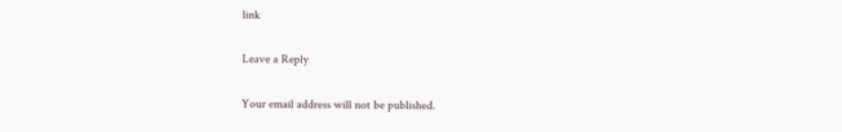link

Leave a Reply

Your email address will not be published.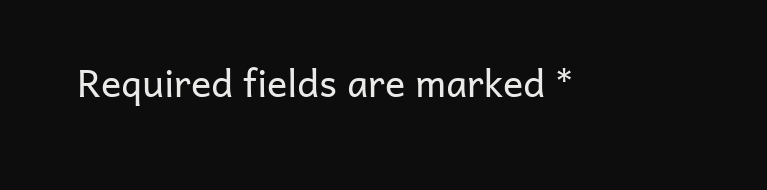Required fields are marked *